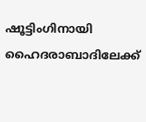ഷൂട്ടിംഗിനായി ഹൈദരാബാദിലേക്ക്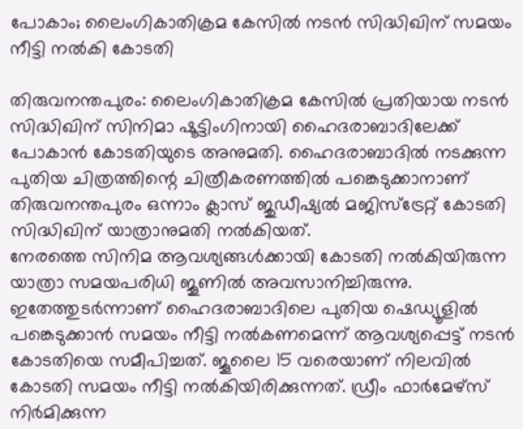പോകാം; ലൈംഗികാതിക്രമ കേസിൽ നടൻ സിദ്ധിഖിന് സമയം നീട്ടി നൽകി കോടതി

തിരുവനന്തപുരം: ലൈംഗികാതിക്രമ കേസിൽ പ്രതിയായ നടൻ സിദ്ധിഖിന് സിനിമാ ഷൂട്ടിംഗിനായി ഹൈദരാബാദിലേക്ക് പോകാൻ കോടതിയുടെ അനുമതി. ഹൈദരാബാദിൽ നടക്കുന്ന പുതിയ ചിത്രത്തിന്റെ ചിത്രീകരണത്തിൽ പങ്കെടുക്കാനാണ് തിരുവനന്തപുരം ഒന്നാം ക്ലാസ് ജുഡീഷ്യൽ മജിസ്ട്രേറ്റ് കോടതി സിദ്ധിഖിന് യാത്രാനുമതി നൽകിയത്.
നേരത്തെ സിനിമ ആവശ്യങ്ങൾക്കായി കോടതി നൽകിയിരുന്ന യാത്രാ സമയപരിധി ജൂണിൽ അവസാനിച്ചിരുന്നു. ഇതേത്തുടർന്നാണ് ഹൈദരാബാദിലെ പുതിയ ഷെഡ്യൂളിൽ പങ്കെടുക്കാൻ സമയം നീട്ടി നൽകണമെന്ന് ആവശ്യപ്പെട്ട് നടൻ കോടതിയെ സമീപിച്ചത്. ജൂലൈ 15 വരെയാണ് നിലവിൽ കോടതി സമയം നീട്ടി നൽകിയിരിക്കുന്നത്. ഡ്രീം ഫാർമേഴ്സ് നിർമിക്കുന്ന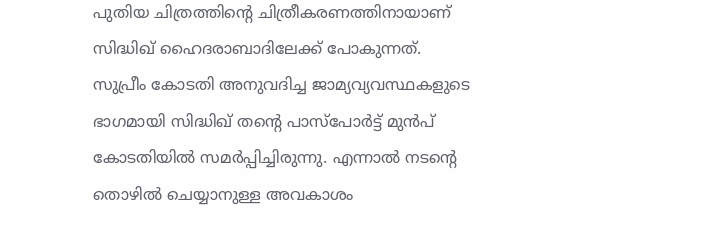പുതിയ ചിത്രത്തിന്റെ ചിത്രീകരണത്തിനായാണ് സിദ്ധിഖ് ഹൈദരാബാദിലേക്ക് പോകുന്നത്.
സുപ്രീം കോടതി അനുവദിച്ച ജാമ്യവ്യവസ്ഥകളുടെ ഭാഗമായി സിദ്ധിഖ് തന്റെ പാസ്പോർട്ട് മുൻപ് കോടതിയിൽ സമർപ്പിച്ചിരുന്നു. എന്നാൽ നടന്റെ തൊഴിൽ ചെയ്യാനുള്ള അവകാശം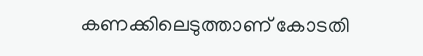കണക്കിലെടുത്താണ് കോടതി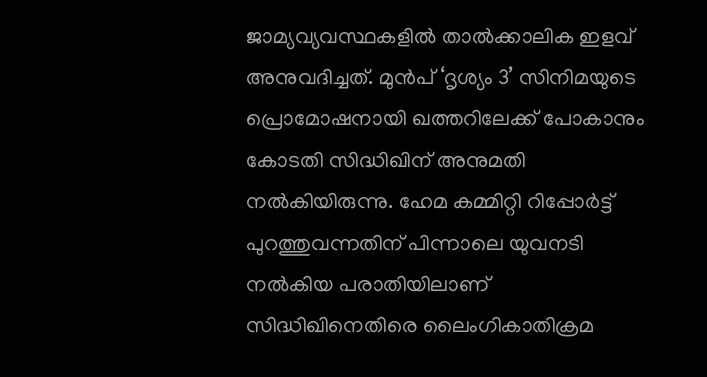ജാമ്യവ്യവസ്ഥകളിൽ താൽക്കാലിക ഇളവ് അനുവദിച്ചത്. മുൻപ് ‘ദൃശ്യം 3’ സിനിമയുടെ പ്രൊമോഷനായി ഖത്തറിലേക്ക് പോകാനും കോടതി സിദ്ധിഖിന് അനുമതി നൽകിയിരുന്നു. ഹേമ കമ്മിറ്റി റിപ്പോർട്ട് പുറത്തുവന്നതിന് പിന്നാലെ യുവനടി നൽകിയ പരാതിയിലാണ് സിദ്ധിഖിനെതിരെ ലൈംഗികാതിക്രമ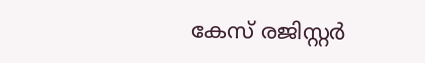കേസ് രജിസ്റ്റർ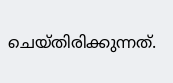ചെയ്തിരിക്കുന്നത്.